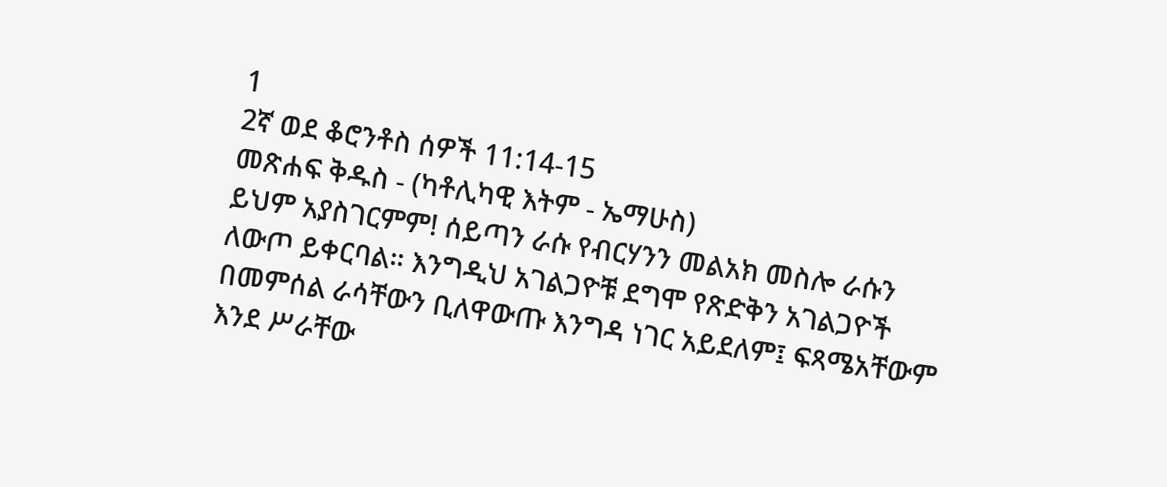1
2ኛ ወደ ቆሮንቶስ ሰዎች 11:14-15
መጽሐፍ ቅዱስ - (ካቶሊካዊ እትም - ኤማሁስ)
ይህም አያስገርምም! ሰይጣን ራሱ የብርሃንን መልአክ መስሎ ራሱን ለውጦ ይቀርባል። እንግዲህ አገልጋዮቹ ደግሞ የጽድቅን አገልጋዮች በመምሰል ራሳቸውን ቢለዋውጡ እንግዳ ነገር አይደለም፤ ፍጻሜአቸውም እንደ ሥራቸው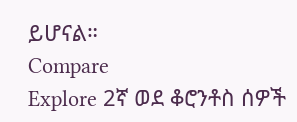ይሆናል።
Compare
Explore 2ኛ ወደ ቆሮንቶስ ሰዎች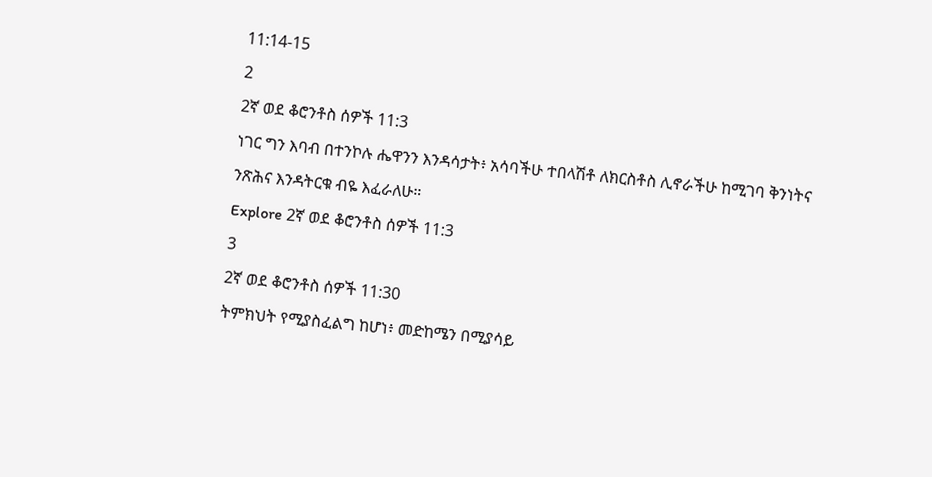11:14-15
2
2ኛ ወደ ቆሮንቶስ ሰዎች 11:3
ነገር ግን እባብ በተንኮሉ ሔዋንን እንዳሳታት፥ አሳባችሁ ተበላሽቶ ለክርስቶስ ሊኖራችሁ ከሚገባ ቅንነትና ንጽሕና እንዳትርቁ ብዬ እፈራለሁ።
Explore 2ኛ ወደ ቆሮንቶስ ሰዎች 11:3
3
2ኛ ወደ ቆሮንቶስ ሰዎች 11:30
ትምክህት የሚያስፈልግ ከሆነ፥ መድከሜን በሚያሳይ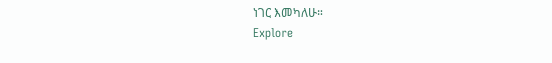ነገር እመካለሁ።
Explore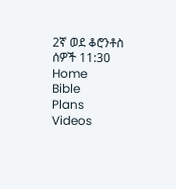2ኛ ወደ ቆሮንቶስ ሰዎች 11:30
Home
Bible
Plans
Videos